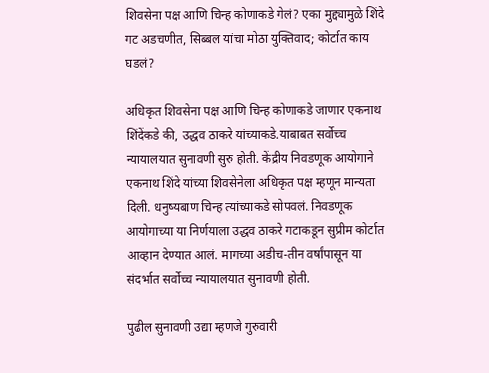शिवसेना पक्ष आणि चिन्ह कोणाकडे गेलं? एका मुद्द्यामुळे शिंदे गट अडचणीत, सिब्बल यांचा मोठा युक्तिवाद; कोर्टात काय घडलं?

अधिकृत शिवसेना पक्ष आणि चिन्ह कोणाकडे जाणार एकनाथ शिंदेंकडे की, उद्धव ठाकरे यांच्याकडे.याबाबत सर्वोच्च न्यायालयात सुनावणी सुरु होती. केंद्रीय निवडणूक आयोगाने एकनाथ शिंदे यांच्या शिवसेनेला अधिकृत पक्ष म्हणून मान्यता दिली. धनुष्यबाण चिन्ह त्यांच्याकडे सोपवलं. निवडणूक आयोगाच्या या निर्णयाला उद्धव ठाकरे गटाकडून सुप्रीम कोर्टात आव्हान देण्यात आलं. मागच्या अडीच-तीन वर्षांपासून या संदर्भात सर्वोच्च न्यायालयात सुनावणी होती.

पुढील सुनावणी उद्या म्हणजे गुरुवारी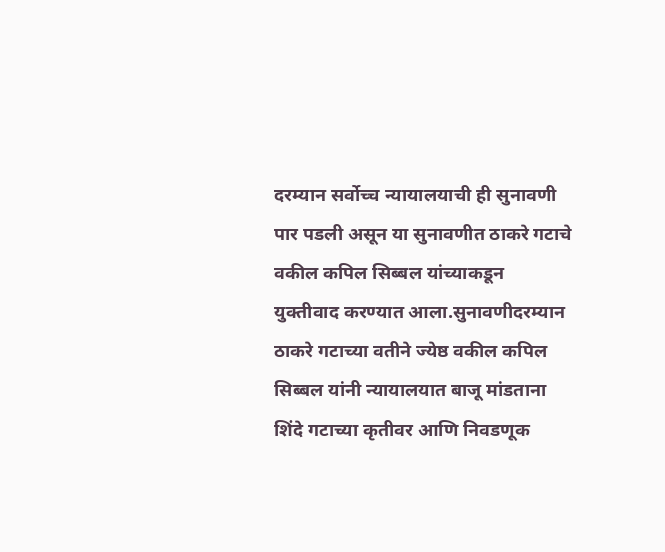दरम्यान सर्वोच्च न्यायालयाची ही सुनावणी पार पडली असून या सुनावणीत ठाकरे गटाचे वकील कपिल सिब्बल यांच्याकडून युक्तीवाद करण्यात आला.सुनावणीदरम्यान ठाकरे गटाच्या वतीने ज्येष्ठ वकील कपिल सिब्बल यांनी न्यायालयात बाजू मांडताना शिंदे गटाच्या कृतीवर आणि निवडणूक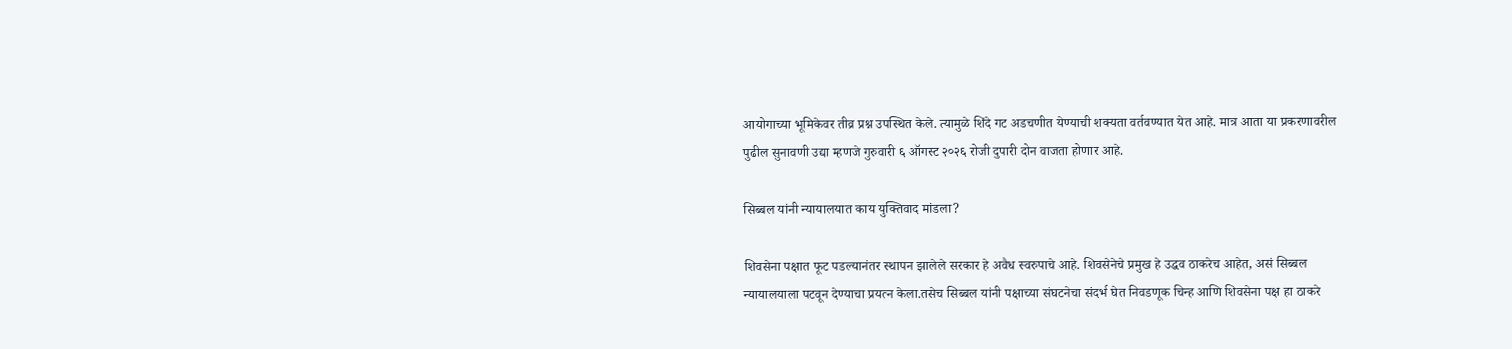आयोगाच्या भूमिकेवर तीव्र प्रश्न उपस्थित केले. त्यामुळे शिंदे गट अडचणीत येण्याची शक्यता वर्तवण्यात येत आहे. मात्र आता या प्रकरणावरील पुढील सुनावणी उद्या म्हणजे गुरुवारी ६ ऑगस्ट २०२६ रोजी दुपारी दोन वाजता होणार आहे.

सिब्बल यांनी न्यायालयात काय युक्तिवाद मांडला?

शिवसेना पक्षात फूट पडल्यानंतर स्थापन झालेले सरकार हे अवैध स्वरुपाचे आहे. शिवसेनेचे प्रमुख हे उद्धव ठाकरेच आहेत, असं सिब्बल न्यायालयाला पटवून देण्याचा प्रयत्न केला.तसेच सिब्बल यांनी पक्षाच्या संघटनेचा संदर्भ घेत निवडणूक चिन्ह आणि शिवसेना पक्ष हा ठाकरे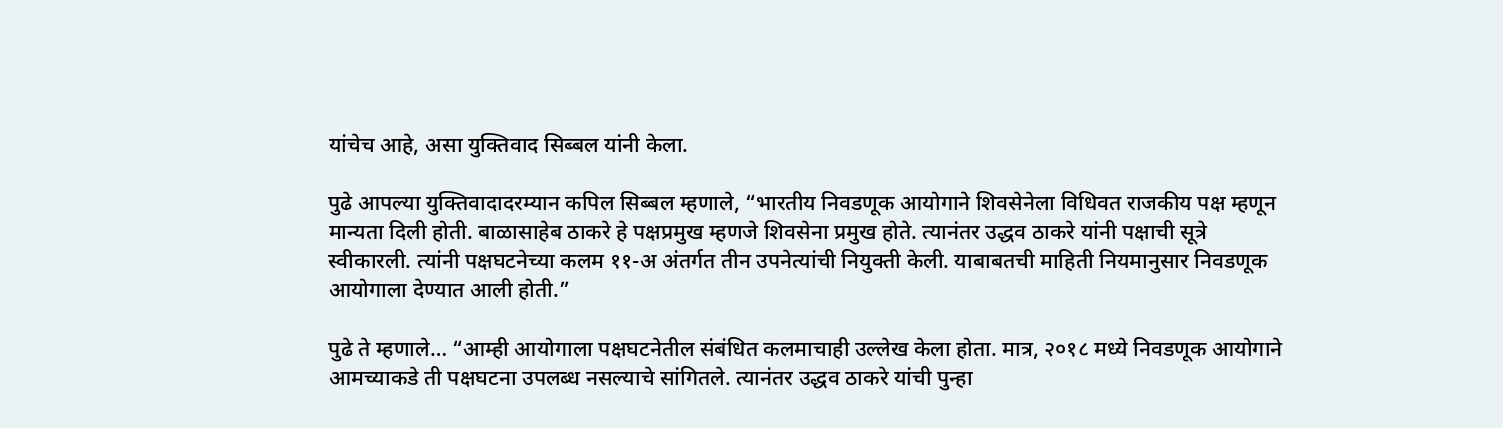यांचेच आहे, असा युक्तिवाद सिब्बल यांनी केला.

पुढे आपल्या युक्तिवादादरम्यान कपिल सिब्बल म्हणाले, “भारतीय निवडणूक आयोगाने शिवसेनेला विधिवत राजकीय पक्ष म्हणून मान्यता दिली होती. बाळासाहेब ठाकरे हे पक्षप्रमुख म्हणजे शिवसेना प्रमुख होते. त्यानंतर उद्धव ठाकरे यांनी पक्षाची सूत्रे स्वीकारली. त्यांनी पक्षघटनेच्या कलम ११-अ अंतर्गत तीन उपनेत्यांची नियुक्ती केली. याबाबतची माहिती नियमानुसार निवडणूक आयोगाला देण्यात आली होती.”

पुढे ते म्हणाले… “आम्ही आयोगाला पक्षघटनेतील संबंधित कलमाचाही उल्लेख केला होता. मात्र, २०१८ मध्ये निवडणूक आयोगाने आमच्याकडे ती पक्षघटना उपलब्ध नसल्याचे सांगितले. त्यानंतर उद्धव ठाकरे यांची पुन्हा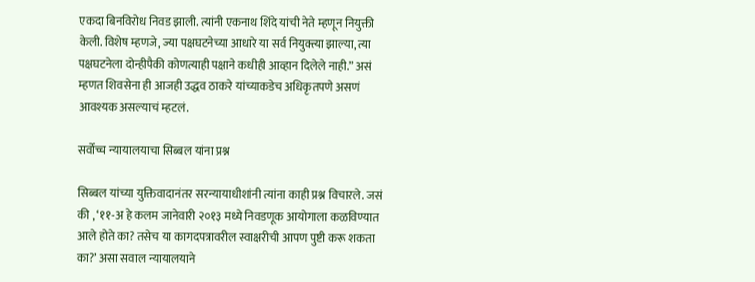एकदा बिनविरोध निवड झाली. त्यांनी एकनाथ शिंदे यांची नेते म्हणून नियुक्ती केली. विशेष म्हणजे, ज्या पक्षघटनेच्या आधारे या सर्व नियुक्त्या झाल्या, त्या पक्षघटनेला दोन्हीपैकी कोणत्याही पक्षाने कधीही आव्हान दिलेले नाही.” असं म्हणत शिवसेना ही आजही उद्धव ठाकरे यांच्याकडेच अधिकृतपणे असणं आवश्यक असल्याचं म्हटलं.

सर्वोच्च न्यायालयाचा सिब्बल यांना प्रश्न

सिब्बल यांच्या युक्तिवादानंतर सरन्यायाधीशांनी त्यांना काही प्रश्न विचारले. जसं की , ‘११-अ हे कलम जानेवारी २०१३ मध्ये निवडणूक आयोगाला कळविण्यात आले होते का? तसेच या कागदपत्रावरील स्वाक्षरीची आपण पुष्टी करू शकता का?’ असा सवाल न्यायालयाने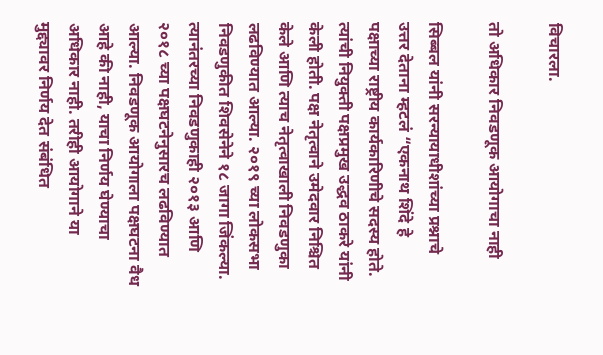विचारला.

तो अधिकार निवडणूक आयोगाचा नाही

सिब्बल यांनी सरन्यायाधीशांच्या प्रश्नाचे उत्तर देताना म्हटलं “एकनाथ शिंदे हे पक्षाच्या राष्ट्रीय कार्यकारिणीचे सदस्य होते. त्यांची नियुक्ती पक्षप्रमुख उद्धव ठाकरे यांनी केली होती. पक्ष नेतृत्वाने उमेदवार निश्चित केले आणि त्याच नेतृत्वाखाली निवडणुका लढविण्यात आल्या. २०१९ च्या लोकसभा निवडणुकीत शिवसेनेने १८ जागा जिंकल्या. त्यानंतरच्या निवडणुकाही २०१३ आणि २०१८ च्या पक्षघटनेनुसारच लढविण्यात आल्या. निवडणूक आयोगाला पक्षघटना वैध आहे की नाही, याचा निर्णय घेण्याचा अधिकार नाही. तरीही आयोगाने या मुद्द्यावर निर्णय देत संबंधित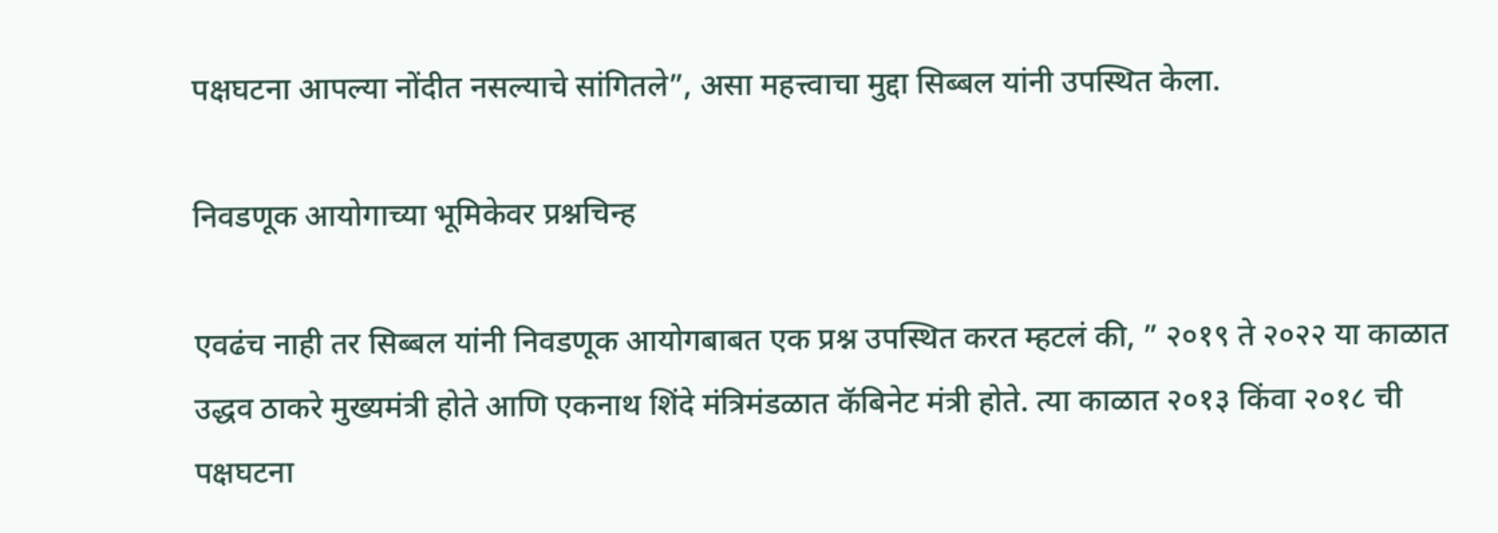पक्षघटना आपल्या नोंदीत नसल्याचे सांगितले”, असा महत्त्वाचा मुद्दा सिब्बल यांनी उपस्थित केला.

निवडणूक आयोगाच्या भूमिकेवर प्रश्नचिन्ह

एवढंच नाही तर सिब्बल यांनी निवडणूक आयोगबाबत एक प्रश्न उपस्थित करत म्हटलं की, ” २०१९ ते २०२२ या काळात उद्धव ठाकरे मुख्यमंत्री होते आणि एकनाथ शिंदे मंत्रिमंडळात कॅबिनेट मंत्री होते. त्या काळात २०१३ किंवा २०१८ ची पक्षघटना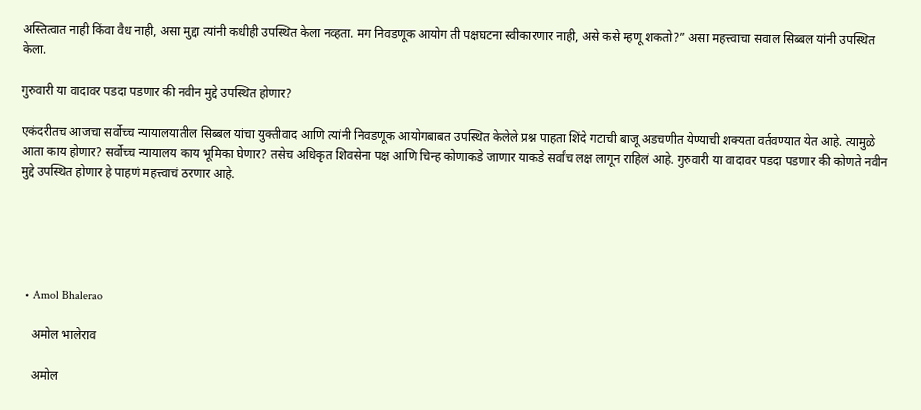अस्तित्वात नाही किंवा वैध नाही, असा मुद्दा त्यांनी कधीही उपस्थित केला नव्हता. मग निवडणूक आयोग ती पक्षघटना स्वीकारणार नाही, असे कसे म्हणू शकतो?” असा महत्त्वाचा सवाल सिब्बल यांनी उपस्थित केला.

गुरुवारी या वादावर पडदा पडणार की नवीन मुद्दे उपस्थित होणार?

एकंदरीतच आजचा सर्वोच्च न्यायालयातील सिब्बल यांचा युक्तीवाद आणि त्यांनी निवडणूक आयोगबाबत उपस्थित केलेले प्रश्न पाहता शिंदे गटाची बाजू अडचणीत येण्याची शक्यता वर्तवण्यात येत आहे. त्यामुळे आता काय होणार? सर्वोच्च न्यायालय काय भूमिका घेणार? तसेच अधिकृत शिवसेना पक्ष आणि चिन्ह कोणाकडे जाणार याकडे सर्वांच लक्ष लागून राहिलं आहे. गुरुवारी या वादावर पडदा पडणार की कोणते नवीन मुद्दे उपस्थित होणार हे पाहणं महत्त्वाचं ठरणार आहे.





  • Amol Bhalerao

    अमोल भालेराव

    अमोल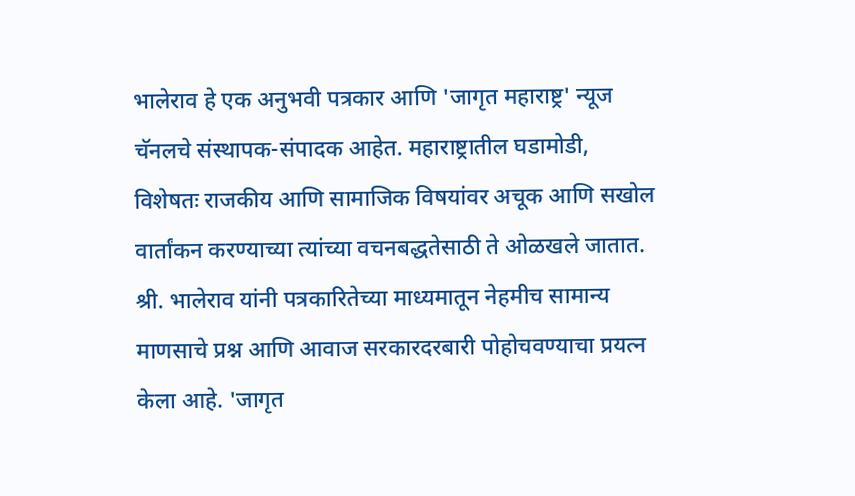भालेराव हे एक अनुभवी पत्रकार आणि 'जागृत महाराष्ट्र' न्यूज चॅनलचे संस्थापक-संपादक आहेत. महाराष्ट्रातील घडामोडी, विशेषतः राजकीय आणि सामाजिक विषयांवर अचूक आणि सखोल वार्तांकन करण्याच्या त्यांच्या वचनबद्धतेसाठी ते ओळखले जातात. श्री. भालेराव यांनी पत्रकारितेच्या माध्यमातून नेहमीच सामान्य माणसाचे प्रश्न आणि आवाज सरकारदरबारी पोहोचवण्याचा प्रयत्न केला आहे. 'जागृत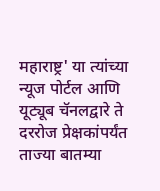महाराष्ट्र' या त्यांच्या न्यूज पोर्टल आणि यूट्यूब चॅनलद्वारे ते दररोज प्रेक्षकांपर्यंत ताज्या बातम्या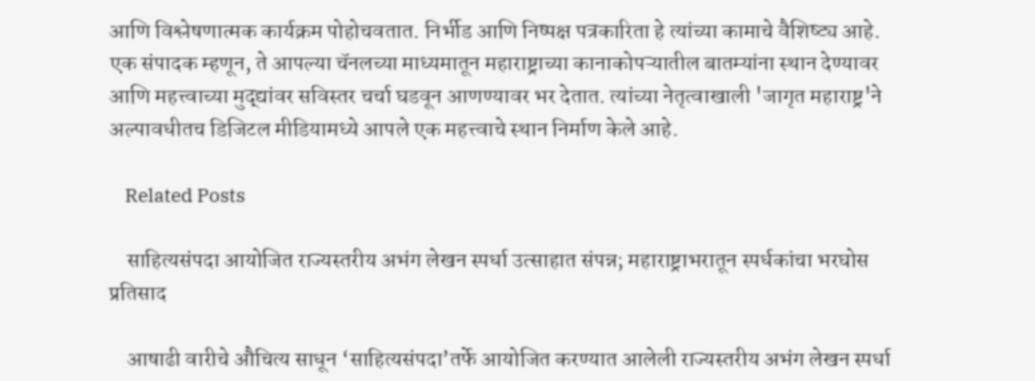आणि विश्लेषणात्मक कार्यक्रम पोहोचवतात. निर्भीड आणि निष्पक्ष पत्रकारिता हे त्यांच्या कामाचे वैशिष्ट्य आहे. एक संपादक म्हणून, ते आपल्या चॅनलच्या माध्यमातून महाराष्ट्राच्या कानाकोपऱ्यातील बातम्यांना स्थान देण्यावर आणि महत्त्वाच्या मुद्द्यांवर सविस्तर चर्चा घडवून आणण्यावर भर देतात. त्यांच्या नेतृत्वाखाली 'जागृत महाराष्ट्र'ने अल्पावधीतच डिजिटल मीडियामध्ये आपले एक महत्त्वाचे स्थान निर्माण केले आहे.

    Related Posts

    साहित्यसंपदा आयोजित राज्यस्तरीय अभंग लेखन स्पर्धा उत्साहात संपन्न; महाराष्ट्राभरातून स्पर्धकांचा भरघोस प्रतिसाद

    आषाढी वारीचे औचित्य साधून ‘साहित्यसंपदा’तर्फे आयोजित करण्यात आलेली राज्यस्तरीय अभंग लेखन स्पर्धा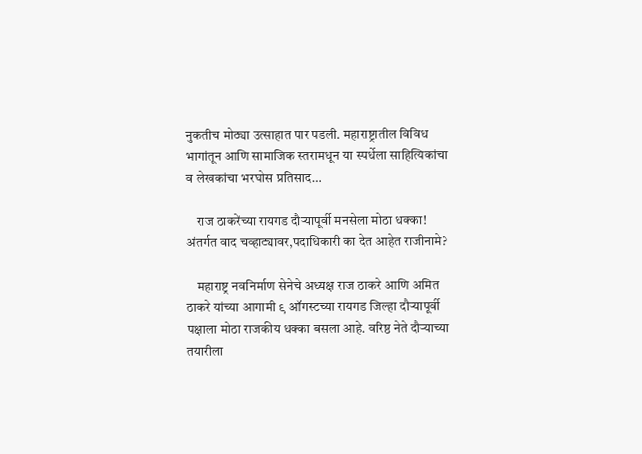नुकतीच मोठ्या उत्साहात पार पडली. महाराष्ट्रातील विविध भागांतून आणि सामाजिक स्तरामधून या स्पर्धेला साहित्यिकांचा व लेखकांचा भरघोस प्रतिसाद…

    राज ठाकरेंच्या रायगड दौऱ्यापूर्वी मनसेला मोठा धक्का! अंतर्गत वाद चव्हाट्यावर,पदाधिकारी का देत आहेत राजीनामे?

    महाराष्ट्र नवनिर्माण सेनेचे अध्यक्ष राज ठाकरे आणि अमित ठाकरे यांच्या आगामी ९ ऑगस्टच्या रायगड जिल्हा दौऱ्यापूर्वी पक्षाला मोठा राजकीय धक्का बसला आहे. वरिष्ठ नेते दौऱ्याच्या तयारीला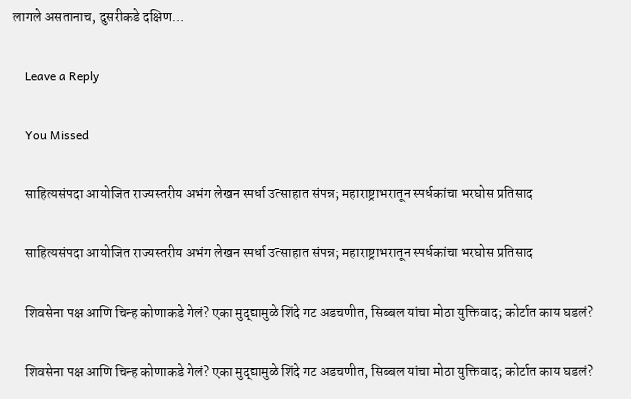लागले असतानाच, दुसरीकडे दक्षिण…

    Leave a Reply

    You Missed

    साहित्यसंपदा आयोजित राज्यस्तरीय अभंग लेखन स्पर्धा उत्साहात संपन्न; महाराष्ट्राभरातून स्पर्धकांचा भरघोस प्रतिसाद

    साहित्यसंपदा आयोजित राज्यस्तरीय अभंग लेखन स्पर्धा उत्साहात संपन्न; महाराष्ट्राभरातून स्पर्धकांचा भरघोस प्रतिसाद

    शिवसेना पक्ष आणि चिन्ह कोणाकडे गेलं? एका मुद्द्यामुळे शिंदे गट अडचणीत, सिब्बल यांचा मोठा युक्तिवाद; कोर्टात काय घडलं?

    शिवसेना पक्ष आणि चिन्ह कोणाकडे गेलं? एका मुद्द्यामुळे शिंदे गट अडचणीत, सिब्बल यांचा मोठा युक्तिवाद; कोर्टात काय घडलं?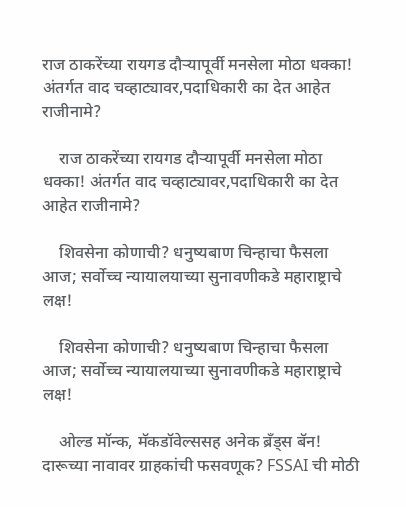राज ठाकरेंच्या रायगड दौऱ्यापूर्वी मनसेला मोठा धक्का! अंतर्गत वाद चव्हाट्यावर,पदाधिकारी का देत आहेत राजीनामे?

    राज ठाकरेंच्या रायगड दौऱ्यापूर्वी मनसेला मोठा धक्का! अंतर्गत वाद चव्हाट्यावर,पदाधिकारी का देत आहेत राजीनामे?

    शिवसेना कोणाची? धनुष्यबाण चिन्हाचा फैसला आज; सर्वोच्च न्यायालयाच्या सुनावणीकडे महाराष्ट्राचे लक्ष!

    शिवसेना कोणाची? धनुष्यबाण चिन्हाचा फैसला आज; सर्वोच्च न्यायालयाच्या सुनावणीकडे महाराष्ट्राचे लक्ष!

    ओल्ड मॉन्क, मॅकडॉवेल्ससह अनेक ब्रँड्स बॅन! दारूच्या नावावर ग्राहकांची फसवणूक? FSSAI ची मोठी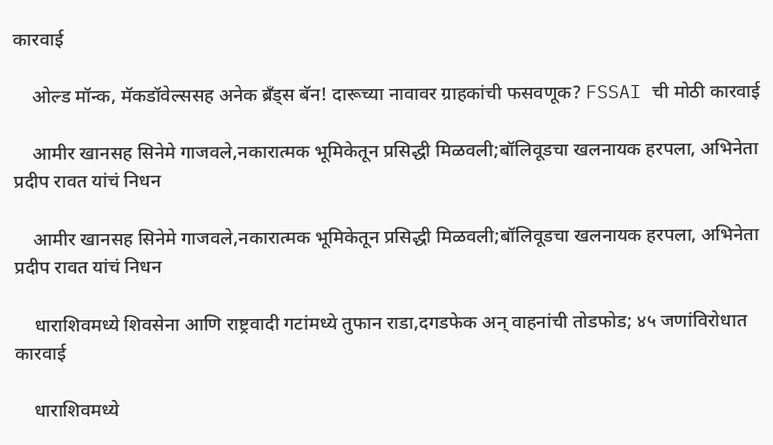कारवाई

    ओल्ड मॉन्क, मॅकडॉवेल्ससह अनेक ब्रँड्स बॅन! दारूच्या नावावर ग्राहकांची फसवणूक? FSSAI ची मोठी कारवाई

    आमीर खानसह सिनेमे गाजवले,नकारात्मक भूमिकेतून प्रसिद्धी मिळवली;बॉलिवूडचा खलनायक हरपला, अभिनेता प्रदीप रावत यांचं निधन

    आमीर खानसह सिनेमे गाजवले,नकारात्मक भूमिकेतून प्रसिद्धी मिळवली;बॉलिवूडचा खलनायक हरपला, अभिनेता प्रदीप रावत यांचं निधन

    धाराशिवमध्ये शिवसेना आणि राष्ट्रवादी गटांमध्ये तुफान राडा,दगडफेक अन् वाहनांची तोडफोड; ४५ जणांविरोधात कारवाई

    धाराशिवमध्ये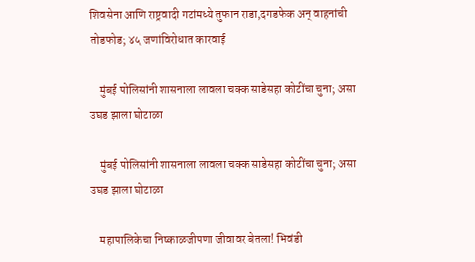शिवसेना आणि राष्ट्रवादी गटांमध्ये तुफान राडा,दगडफेक अन् वाहनांची तोडफोड; ४५ जणांविरोधात कारवाई

    मुंबई पोलिसांनी शासनाला लावला चक्क साडेसहा कोटींचा चुना; असा उघड झाला घोटाळा

    मुंबई पोलिसांनी शासनाला लावला चक्क साडेसहा कोटींचा चुना; असा उघड झाला घोटाळा

    महापालिकेचा निष्काळजीपणा जीवावर बेतला! भिवंडी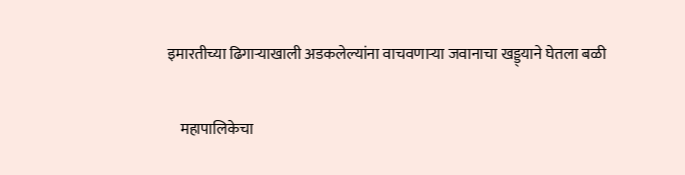इमारतीच्या ढिगाऱ्याखाली अडकलेल्यांना वाचवणाऱ्या जवानाचा खड्ड्याने घेतला बळी

    महापालिकेचा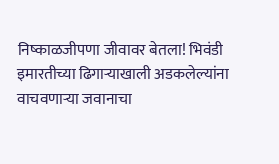निष्काळजीपणा जीवावर बेतला! भिवंडी इमारतीच्या ढिगाऱ्याखाली अडकलेल्यांना वाचवणाऱ्या जवानाचा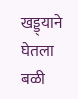खड्ड्याने घेतला बळी